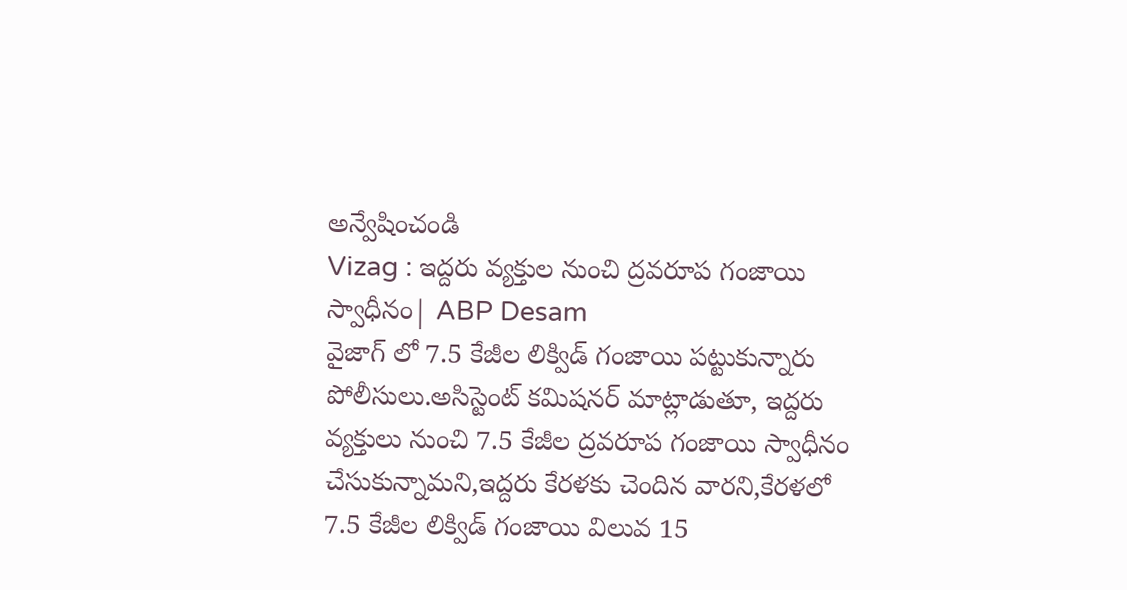అన్వేషించండి
Vizag : ఇద్దరు వ్యక్తుల నుంచి ద్రవరూప గంజాయి స్వాధీనం| ABP Desam
వైజాగ్ లో 7.5 కేజీల లిక్విడ్ గంజాయి పట్టుకున్నారు పోలీసులు.అసిస్టెంట్ కమిషనర్ మాట్లాడుతూ, ఇద్దరు వ్యక్తులు నుంచి 7.5 కేజీల ద్రవరూప గంజాయి స్వాధీనం చేసుకున్నామని,ఇద్దరు కేరళకు చెందిన వారని,కేరళలో 7.5 కేజీల లిక్విడ్ గంజాయి విలువ 15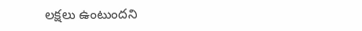లక్షలు ఉంటుందని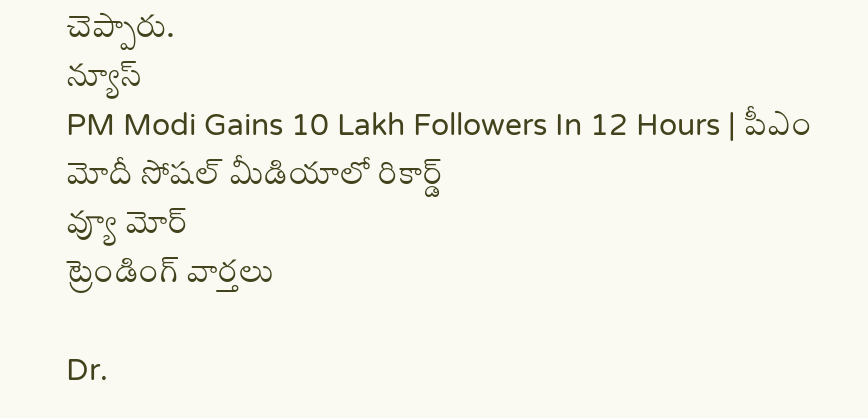చెప్పారు.
న్యూస్
PM Modi Gains 10 Lakh Followers In 12 Hours | పీఎం మోదీ సోషల్ మీడియాలో రికార్డ్
వ్యూ మోర్
ట్రెండింగ్ వార్తలు

Dr.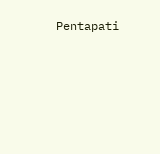Pentapati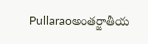Pullaraoఅంతర్జాతీయ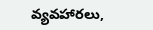వ్యవహారలు,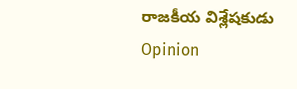రాజకీయ విశ్లేషకుడు
Opinion